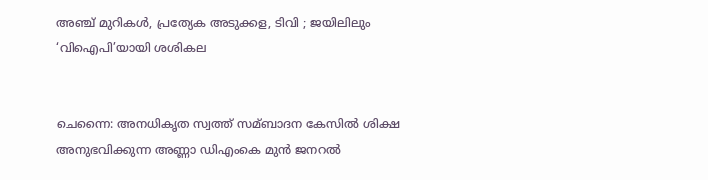അഞ്ച് മുറികള്‍, പ്രത്യേക അടുക്കള, ടിവി ; ജയിലിലും ‘വിഐപി’യായി ശശികല


ചെന്നൈ: അനധികൃത സ്വത്ത് സമ്ബാദന കേസില്‍ ശിക്ഷ അനുഭവിക്കുന്ന അണ്ണാ ഡിഎംകെ മുന്‍ ജനറല്‍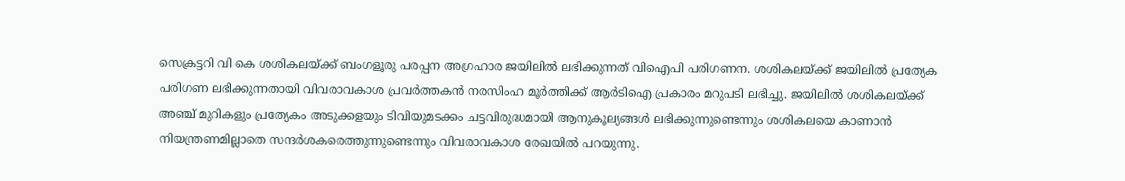സെക്രട്ടറി വി കെ ശശികലയ്ക്ക് ബംഗളൂരു പരപ്പന അഗ്രഹാര ജയിലില്‍ ലഭിക്കുന്നത് വിഐപി പരിഗണന. ശശികലയ്ക്ക് ജയിലില്‍ പ്രത്യേക പരിഗണ ലഭിക്കുന്നതായി വിവരാവകാശ പ്രവര്‍ത്തകന്‍ നരസിംഹ മൂര്‍ത്തിക്ക് ആര്‍ടിഐ പ്രകാരം മറുപടി ലഭിച്ചു. ജയിലില്‍ ശശികലയ്ക്ക് അഞ്ച് മുറികളും പ്രത്യേകം അടുക്കളയും ടിവിയുമടക്കം ചട്ടവിരുദ്ധമായി ആനുകൂല്യങ്ങള്‍ ലഭിക്കുന്നുണ്ടെന്നും ശശികലയെ കാണാന്‍ നിയന്ത്രണമില്ലാതെ സന്ദര്‍ശകരെത്തുന്നുണ്ടെന്നും വിവരാവകാശ രേഖയില്‍ പറയുന്നു.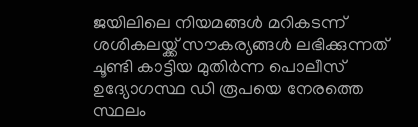ജയിലിലെ നിയമങ്ങള്‍ മറികടന്ന് ശശികലയ്ക്ക് സൗകര്യങ്ങള്‍ ലഭിക്കുന്നത് ചൂണ്ടി കാട്ടിയ മുതിര്‍ന്ന പൊലീസ് ഉദ്യോഗസ്ഥ ഡി രൂപയെ നേരത്തെ സ്ഥലം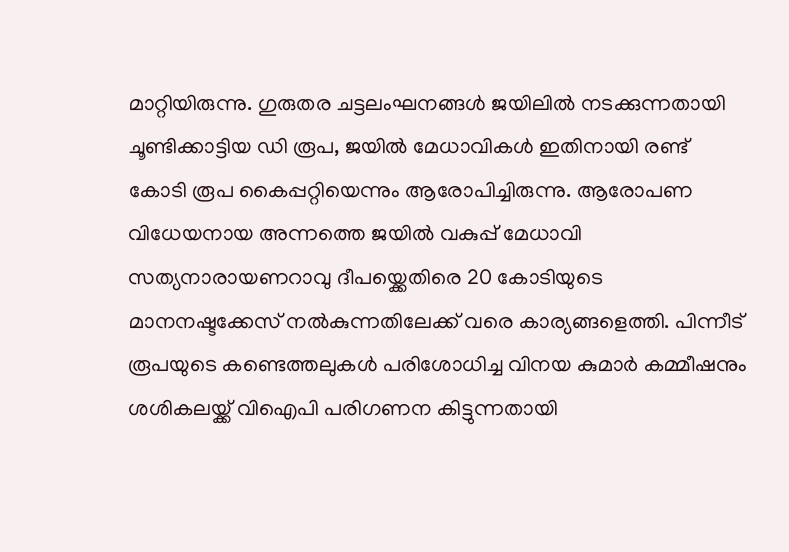മാറ്റിയിരുന്നു. ഗുരുതര ചട്ടലംഘനങ്ങള്‍ ജയിലില്‍ നടക്കുന്നതായി ചൂണ്ടിക്കാട്ടിയ ഡി രൂപ, ജയില്‍ മേധാവികള്‍ ഇതിനായി രണ്ട് കോടി രൂപ കൈപ്പറ്റിയെന്നും ആരോപിച്ചിരുന്നു. ആരോപണ വിധേയനായ അന്നത്തെ ജയില്‍ വകുപ്പ് മേധാവി സത്യനാരായണറാവു ദീപയ്ക്കെതിരെ 20 കോടിയുടെ മാനനഷ്ടക്കേസ് നല്‍കുന്നതിലേക്ക് വരെ കാര്യങ്ങളെത്തി. പിന്നീട് രൂപയുടെ കണ്ടെത്തലുകള്‍ പരിശോധിച്ച വിനയ കുമാര്‍ കമ്മീഷനും ശശികലയ്ക്ക് വിഐപി പരിഗണന കിട്ടുന്നതായി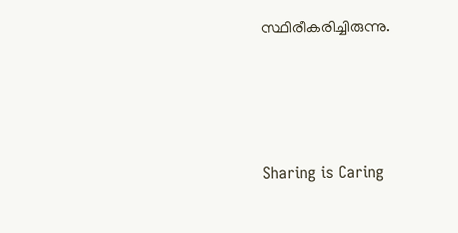സ്ഥിരീകരിച്ചിരുന്നു.




Sharing is Caring